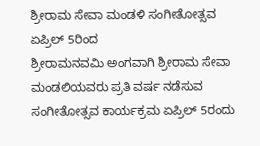ಶ್ರೀರಾಮ ಸೇವಾ ಮಂಡಳಿ ಸಂಗೀತೋತ್ಸವ ಏಪ್ರಿಲ್ 5ರಿಂದ
ಶ್ರೀರಾಮನವಮಿ ಅಂಗವಾಗಿ ಶ್ರೀರಾಮ ಸೇವಾ ಮಂಡಲಿಯವರು ಪ್ರತಿ ವರ್ಷ ನಡೆಸುವ ಸಂಗೀತೋತ್ಸವ ಕಾರ್ಯಕ್ರಮ ಏಪ್ರಿಲ್ 5ರಂದು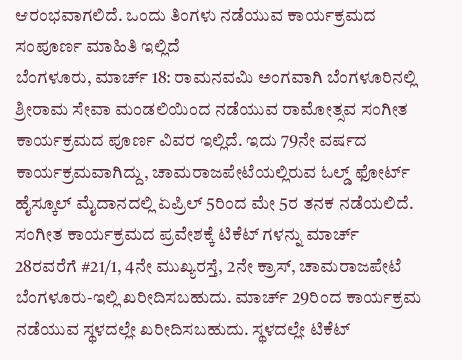ಆರಂಭವಾಗಲಿದೆ. ಒಂದು ತಿಂಗಳು ನಡೆಯುವ ಕಾರ್ಯಕ್ರಮದ ಸಂಪೂರ್ಣ ಮಾಹಿತಿ ಇಲ್ಲಿದೆ
ಬೆಂಗಳೂರು, ಮಾರ್ಚ್ 18: ರಾಮನವಮಿ ಅಂಗವಾಗಿ ಬೆಂಗಳೂರಿನಲ್ಲಿ ಶ್ರೀರಾಮ ಸೇವಾ ಮಂಡಲಿಯಿಂದ ನಡೆಯುವ ರಾಮೋತ್ಸವ ಸಂಗೀತ ಕಾರ್ಯಕ್ರಮದ ಪೂರ್ಣ ವಿವರ ಇಲ್ಲಿದೆ. ಇದು 79ನೇ ವರ್ಷದ ಕಾರ್ಯಕ್ರಮವಾಗಿದ್ದು, ಚಾಮರಾಜಪೇಟೆಯಲ್ಲಿರುವ ಓಲ್ಡ್ ಫೋರ್ಟ್ ಹೈಸ್ಕೂಲ್ ಮೈದಾನದಲ್ಲಿ ಏಪ್ರಿಲ್ 5ರಿಂದ ಮೇ 5ರ ತನಕ ನಡೆಯಲಿದೆ.
ಸಂಗೀತ ಕಾರ್ಯಕ್ರಮದ ಪ್ರವೇಶಕ್ಕೆ ಟಿಕೆಟ್ ಗಳನ್ನು ಮಾರ್ಚ್ 28ರವರೆಗೆ #21/1, 4ನೇ ಮುಖ್ಯರಸ್ತೆ, 2ನೇ ಕ್ರಾಸ್, ಚಾಮರಾಜಪೇಟೆ ಬೆಂಗಳೂರು-ಇಲ್ಲಿ ಖರೀದಿಸಬಹುದು. ಮಾರ್ಚ್ 29ರಿಂದ ಕಾರ್ಯಕ್ರಮ ನಡೆಯುವ ಸ್ಥಳದಲ್ಲೇ ಖರೀದಿಸಬಹುದು. ಸ್ಥಳದಲ್ಲೇ ಟಿಕೆಟ್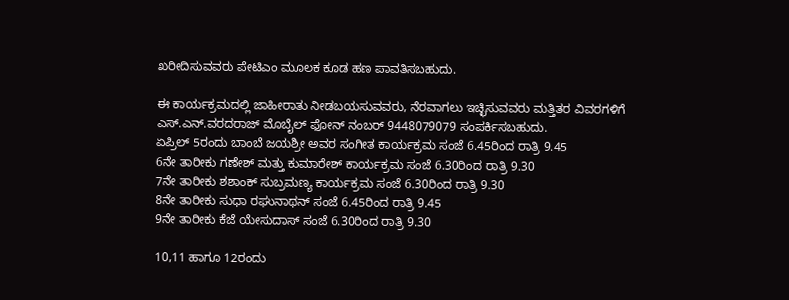ಖರೀದಿಸುವವರು ಪೇಟಿಎಂ ಮೂಲಕ ಕೂಡ ಹಣ ಪಾವತಿಸಬಹುದು.

ಈ ಕಾರ್ಯಕ್ರಮದಲ್ಲಿ ಜಾಹೀರಾತು ನೀಡಬಯಸುವವರು, ನೆರವಾಗಲು ಇಚ್ಛಿಸುವವರು ಮತ್ತಿತರ ವಿವರಗಳಿಗೆ ಎಸ್.ಎನ್.ವರದರಾಜ್ ಮೊಬೈಲ್ ಫೋನ್ ನಂಬರ್ 9448079079 ಸಂಪರ್ಕಿಸಬಹುದು.
ಏಪ್ರಿಲ್ 5ರಂದು ಬಾಂಬೆ ಜಯಶ್ರೀ ಅವರ ಸಂಗೀತ ಕಾರ್ಯಕ್ರಮ ಸಂಜೆ 6.45ರಿಂದ ರಾತ್ರಿ 9.45
6ನೇ ತಾರೀಕು ಗಣೇಶ್ ಮತ್ತು ಕುಮಾರೇಶ್ ಕಾರ್ಯಕ್ರಮ ಸಂಜೆ 6.30ರಿಂದ ರಾತ್ರಿ 9.30
7ನೇ ತಾರೀಕು ಶಶಾಂಕ್ ಸುಬ್ರಮಣ್ಯ ಕಾರ್ಯಕ್ರಮ ಸಂಜೆ 6.30ರಿಂದ ರಾತ್ರಿ 9.30
8ನೇ ತಾರೀಕು ಸುಧಾ ರಘುನಾಥನ್ ಸಂಜೆ 6.45ರಿಂದ ರಾತ್ರಿ 9.45
9ನೇ ತಾರೀಕು ಕೆಜೆ ಯೇಸುದಾಸ್ ಸಂಜೆ 6.30ರಿಂದ ರಾತ್ರಿ 9.30

10,11 ಹಾಗೂ 12ರಂದು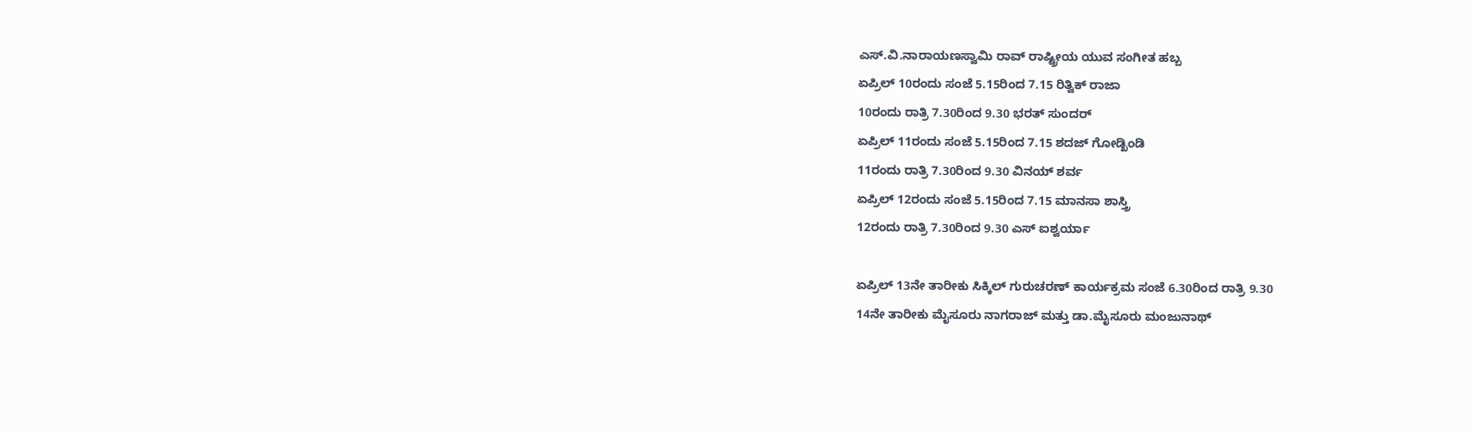ಎಸ್.ವಿ.ನಾರಾಯಣಸ್ವಾಮಿ ರಾವ್ ರಾಷ್ಟ್ರೀಯ ಯುವ ಸಂಗೀತ ಹಬ್ಬ
ಏಪ್ರಿಲ್ 10ರಂದು ಸಂಜೆ 5.15ರಿಂದ 7.15 ರಿತ್ವಿಕ್ ರಾಜಾ
10ರಂದು ರಾತ್ರಿ 7.30ರಿಂದ 9.30 ಭರತ್ ಸುಂದರ್
ಏಪ್ರಿಲ್ 11ರಂದು ಸಂಜೆ 5.15ರಿಂದ 7.15 ಶದಜ್ ಗೋಡ್ಖಿಂಡಿ
11ರಂದು ರಾತ್ರಿ 7.30ರಿಂದ 9.30 ವಿನಯ್ ಶರ್ವ
ಏಪ್ರಿಲ್ 12ರಂದು ಸಂಜೆ 5.15ರಿಂದ 7.15 ಮಾನಸಾ ಶಾಸ್ತ್ರಿ
12ರಂದು ರಾತ್ರಿ 7.30ರಿಂದ 9.30 ಎಸ್ ಐಶ್ವರ್ಯಾ

ಏಪ್ರಿಲ್ 13ನೇ ತಾರೀಕು ಸಿಕ್ಕಿಲ್ ಗುರುಚರಣ್ ಕಾರ್ಯಕ್ರಮ ಸಂಜೆ 6.30ರಿಂದ ರಾತ್ರಿ 9.30
14ನೇ ತಾರೀಕು ಮೈಸೂರು ನಾಗರಾಜ್ ಮತ್ತು ಡಾ.ಮೈಸೂರು ಮಂಜುನಾಥ್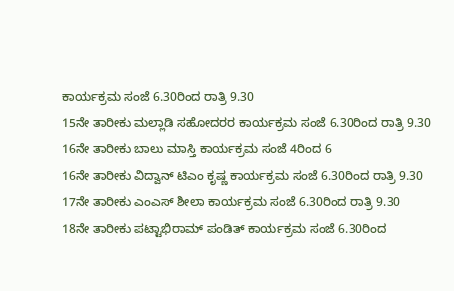ಕಾರ್ಯಕ್ರಮ ಸಂಜೆ 6.30ರಿಂದ ರಾತ್ರಿ 9.30
15ನೇ ತಾರೀಕು ಮಲ್ಲಾಡಿ ಸಹೋದರರ ಕಾರ್ಯಕ್ರಮ ಸಂಜೆ 6.30ರಿಂದ ರಾತ್ರಿ 9.30
16ನೇ ತಾರೀಕು ಬಾಲು ಮಾಸ್ತಿ ಕಾರ್ಯಕ್ರಮ ಸಂಜೆ 4ರಿಂದ 6
16ನೇ ತಾರೀಕು ವಿದ್ವಾನ್ ಟಿಎಂ ಕೃಷ್ಣ ಕಾರ್ಯಕ್ರಮ ಸಂಜೆ 6.30ರಿಂದ ರಾತ್ರಿ 9.30
17ನೇ ತಾರೀಕು ಎಂಎಸ್ ಶೀಲಾ ಕಾರ್ಯಕ್ರಮ ಸಂಜೆ 6.30ರಿಂದ ರಾತ್ರಿ 9.30
18ನೇ ತಾರೀಕು ಪಟ್ಟಾಭಿರಾಮ್ ಪಂಡಿತ್ ಕಾರ್ಯಕ್ರಮ ಸಂಜೆ 6.30ರಿಂದ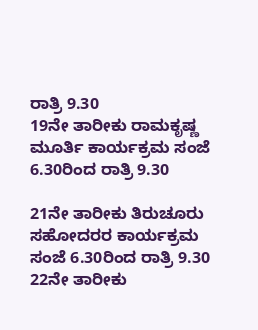ರಾತ್ರಿ 9.30
19ನೇ ತಾರೀಕು ರಾಮಕೃಷ್ಣ ಮೂರ್ತಿ ಕಾರ್ಯಕ್ರಮ ಸಂಜೆ 6.30ರಿಂದ ರಾತ್ರಿ 9.30

21ನೇ ತಾರೀಕು ತಿರುಚೂರು ಸಹೋದರರ ಕಾರ್ಯಕ್ರಮ ಸಂಜೆ 6.30ರಿಂದ ರಾತ್ರಿ 9.30
22ನೇ ತಾರೀಕು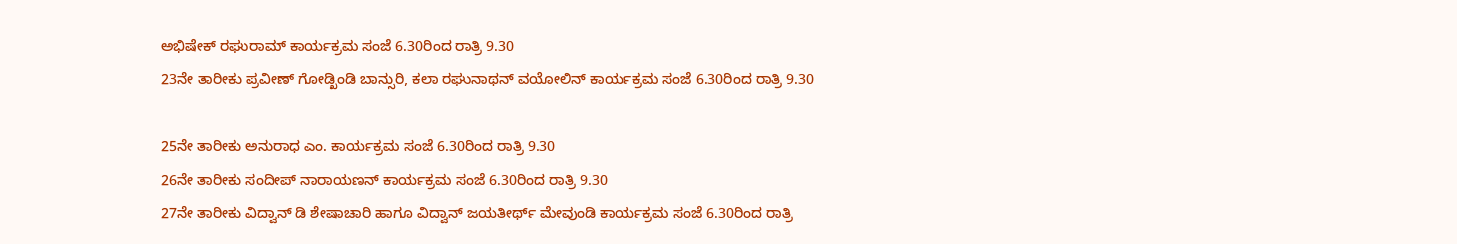ಅಭಿಷೇಕ್ ರಘುರಾಮ್ ಕಾರ್ಯಕ್ರಮ ಸಂಜೆ 6.30ರಿಂದ ರಾತ್ರಿ 9.30
23ನೇ ತಾರೀಕು ಪ್ರವೀಣ್ ಗೋಡ್ಖಿಂಡಿ ಬಾನ್ಸುರಿ, ಕಲಾ ರಘುನಾಥನ್ ವಯೋಲಿನ್ ಕಾರ್ಯಕ್ರಮ ಸಂಜೆ 6.30ರಿಂದ ರಾತ್ರಿ 9.30

25ನೇ ತಾರೀಕು ಅನುರಾಧ ಎಂ. ಕಾರ್ಯಕ್ರಮ ಸಂಜೆ 6.30ರಿಂದ ರಾತ್ರಿ 9.30
26ನೇ ತಾರೀಕು ಸಂದೀಪ್ ನಾರಾಯಣನ್ ಕಾರ್ಯಕ್ರಮ ಸಂಜೆ 6.30ರಿಂದ ರಾತ್ರಿ 9.30
27ನೇ ತಾರೀಕು ವಿದ್ವಾನ್ ಡಿ ಶೇಷಾಚಾರಿ ಹಾಗೂ ವಿದ್ವಾನ್ ಜಯತೀರ್ಥ್ ಮೇವುಂಡಿ ಕಾರ್ಯಕ್ರಮ ಸಂಜೆ 6.30ರಿಂದ ರಾತ್ರಿ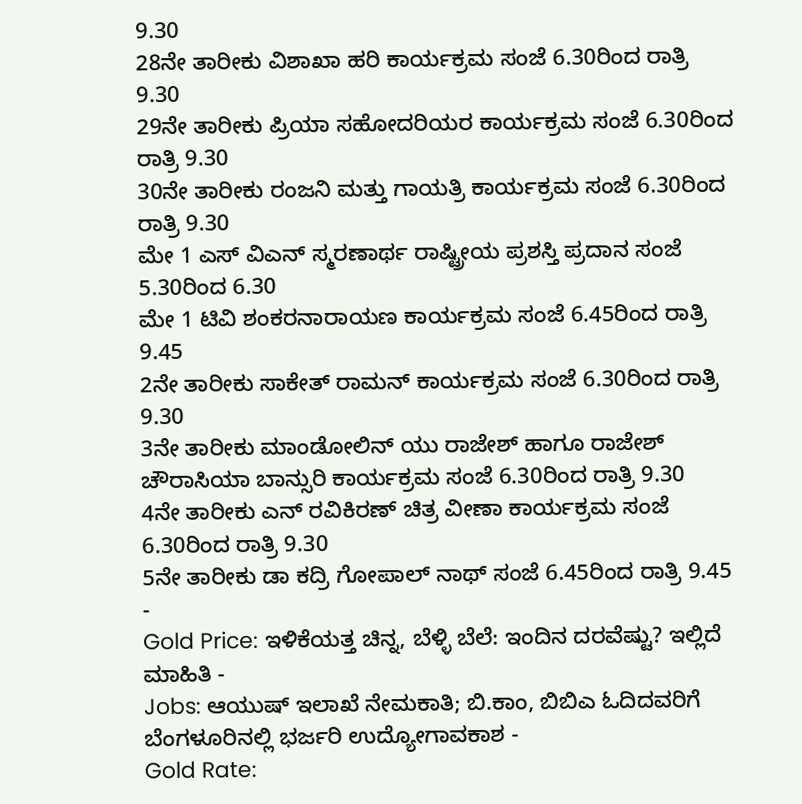9.30
28ನೇ ತಾರೀಕು ವಿಶಾಖಾ ಹರಿ ಕಾರ್ಯಕ್ರಮ ಸಂಜೆ 6.30ರಿಂದ ರಾತ್ರಿ 9.30
29ನೇ ತಾರೀಕು ಪ್ರಿಯಾ ಸಹೋದರಿಯರ ಕಾರ್ಯಕ್ರಮ ಸಂಜೆ 6.30ರಿಂದ ರಾತ್ರಿ 9.30
30ನೇ ತಾರೀಕು ರಂಜನಿ ಮತ್ತು ಗಾಯತ್ರಿ ಕಾರ್ಯಕ್ರಮ ಸಂಜೆ 6.30ರಿಂದ ರಾತ್ರಿ 9.30
ಮೇ 1 ಎಸ್ ವಿಎನ್ ಸ್ಮರಣಾರ್ಥ ರಾಷ್ಟ್ರೀಯ ಪ್ರಶಸ್ತಿ ಪ್ರದಾನ ಸಂಜೆ 5.30ರಿಂದ 6.30
ಮೇ 1 ಟಿವಿ ಶಂಕರನಾರಾಯಣ ಕಾರ್ಯಕ್ರಮ ಸಂಜೆ 6.45ರಿಂದ ರಾತ್ರಿ 9.45
2ನೇ ತಾರೀಕು ಸಾಕೇತ್ ರಾಮನ್ ಕಾರ್ಯಕ್ರಮ ಸಂಜೆ 6.30ರಿಂದ ರಾತ್ರಿ 9.30
3ನೇ ತಾರೀಕು ಮಾಂಡೋಲಿನ್ ಯು ರಾಜೇಶ್ ಹಾಗೂ ರಾಜೇಶ್ ಚೌರಾಸಿಯಾ ಬಾನ್ಸುರಿ ಕಾರ್ಯಕ್ರಮ ಸಂಜೆ 6.30ರಿಂದ ರಾತ್ರಿ 9.30
4ನೇ ತಾರೀಕು ಎನ್ ರವಿಕಿರಣ್ ಚಿತ್ರ ವೀಣಾ ಕಾರ್ಯಕ್ರಮ ಸಂಜೆ 6.30ರಿಂದ ರಾತ್ರಿ 9.30
5ನೇ ತಾರೀಕು ಡಾ ಕದ್ರಿ ಗೋಪಾಲ್ ನಾಥ್ ಸಂಜೆ 6.45ರಿಂದ ರಾತ್ರಿ 9.45
-
Gold Price: ಇಳಿಕೆಯತ್ತ ಚಿನ್ನ, ಬೆಳ್ಳಿ ಬೆಲೆ: ಇಂದಿನ ದರವೆಷ್ಟು? ಇಲ್ಲಿದೆ ಮಾಹಿತಿ -
Jobs: ಆಯುಷ್ ಇಲಾಖೆ ನೇಮಕಾತಿ; ಬಿ.ಕಾಂ, ಬಿಬಿಎ ಓದಿದವರಿಗೆ ಬೆಂಗಳೂರಿನಲ್ಲಿ ಭರ್ಜರಿ ಉದ್ಯೋಗಾವಕಾಶ -
Gold Rate: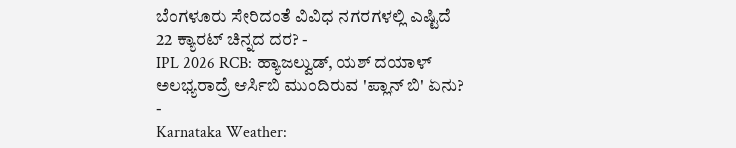ಬೆಂಗಳೂರು ಸೇರಿದಂತೆ ವಿವಿಧ ನಗರಗಳಲ್ಲಿ ಎಷ್ಟಿದೆ 22 ಕ್ಯಾರಟ್ ಚಿನ್ನದ ದರ? -
IPL 2026 RCB: ಹ್ಯಾಜಲ್ವುಡ್, ಯಶ್ ದಯಾಳ್ ಅಲಭ್ಯರಾದ್ರೆ ಆರ್ಸಿಬಿ ಮುಂದಿರುವ 'ಪ್ಲಾನ್ ಬಿ' ಏನು? -
Karnataka Weather: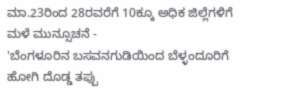ಮಾ.23ರಿಂದ 28ರವರೆಗೆ 10ಕ್ಕೂ ಅಧಿಕ ಜಿಲ್ಲೆಗಳಿಗೆ ಮಳೆ ಮುನ್ಸೂಚನೆ -
'ಬೆಂಗಳೂರಿನ ಬಸವನಗುಡಿಯಿಂದ ಬೆಳ್ಳಂದೂರಿಗೆ ಹೋಗಿ ದೊಡ್ಡ ತಪ್ಪು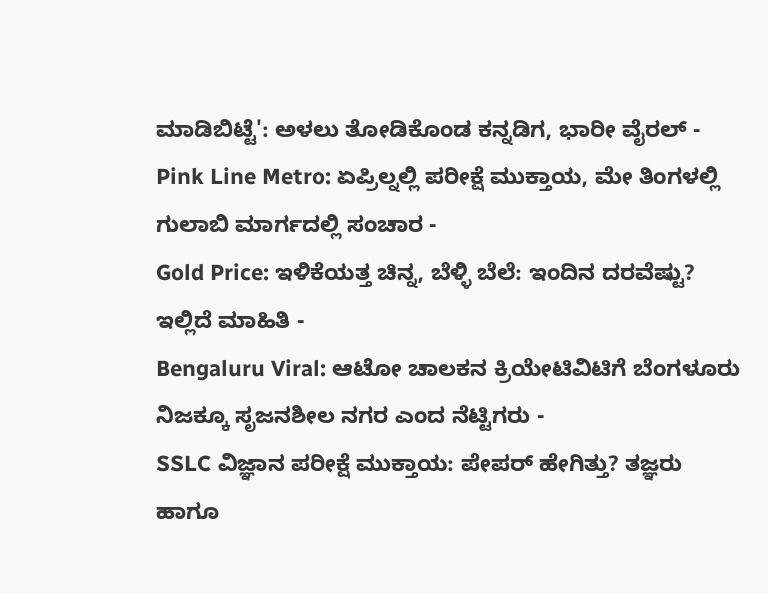ಮಾಡಿಬಿಟ್ಟೆ': ಅಳಲು ತೋಡಿಕೊಂಡ ಕನ್ನಡಿಗ, ಭಾರೀ ವೈರಲ್ -
Pink Line Metro: ಏಪ್ರಿಲ್ನಲ್ಲಿ ಪರೀಕ್ಷೆ ಮುಕ್ತಾಯ, ಮೇ ತಿಂಗಳಲ್ಲಿ ಗುಲಾಬಿ ಮಾರ್ಗದಲ್ಲಿ ಸಂಚಾರ -
Gold Price: ಇಳಿಕೆಯತ್ತ ಚಿನ್ನ, ಬೆಳ್ಳಿ ಬೆಲೆ: ಇಂದಿನ ದರವೆಷ್ಟು? ಇಲ್ಲಿದೆ ಮಾಹಿತಿ -
Bengaluru Viral: ಆಟೋ ಚಾಲಕನ ಕ್ರಿಯೇಟಿವಿಟಿಗೆ ಬೆಂಗಳೂರು ನಿಜಕ್ಕೂ ಸೃಜನಶೀಲ ನಗರ ಎಂದ ನೆಟ್ಟಿಗರು -
SSLC ವಿಜ್ಞಾನ ಪರೀಕ್ಷೆ ಮುಕ್ತಾಯ: ಪೇಪರ್ ಹೇಗಿತ್ತು? ತಜ್ಞರು ಹಾಗೂ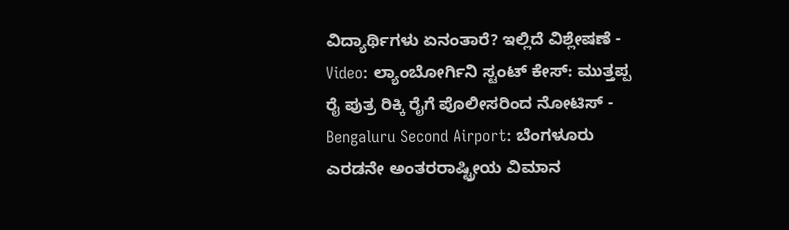ವಿದ್ಯಾರ್ಥಿಗಳು ಏನಂತಾರೆ? ಇಲ್ಲಿದೆ ವಿಶ್ಲೇಷಣೆ -
Video: ಲ್ಯಾಂಬೋರ್ಗಿನಿ ಸ್ಟಂಟ್ ಕೇಸ್: ಮುತ್ತಪ್ಪ ರೈ ಪುತ್ರ ರಿಕ್ಕಿ ರೈಗೆ ಪೊಲೀಸರಿಂದ ನೋಟಿಸ್ -
Bengaluru Second Airport: ಬೆಂಗಳೂರು ಎರಡನೇ ಅಂತರರಾಷ್ಟ್ರೀಯ ವಿಮಾನ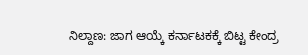ನಿಲ್ದಾಣ: ಜಾಗ ಆಯ್ಕೆ ಕರ್ನಾಟಕಕ್ಕೆ ಬಿಟ್ಟ ಕೇಂದ್ರ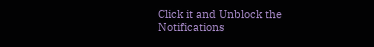Click it and Unblock the Notifications